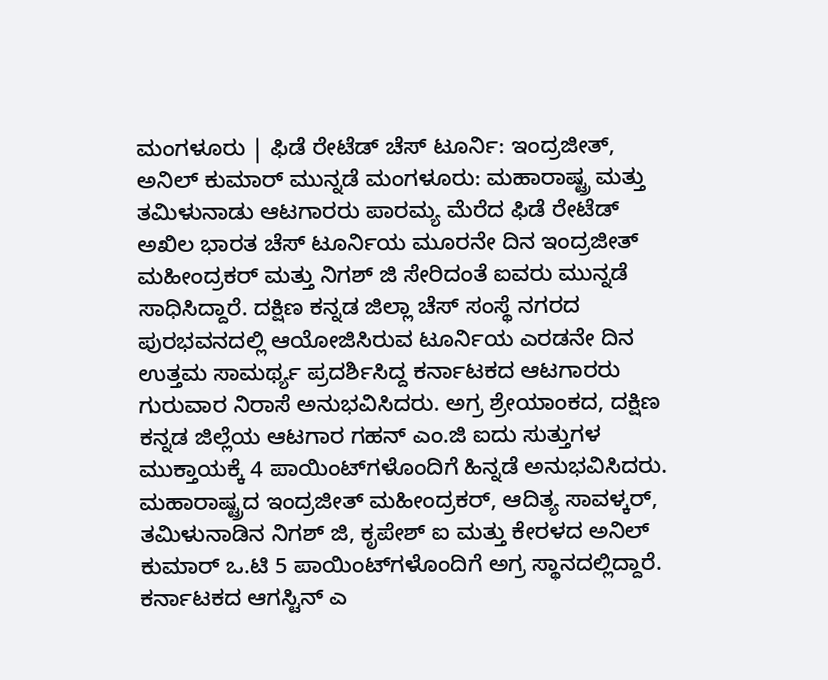ಮಂಗಳೂರು | ಫಿಡೆ ರೇಟೆಡ್ ಚೆಸ್ ಟೂರ್ನಿ: ಇಂದ್ರಜೀತ್‌, ಅನಿಲ್ ಕುಮಾರ್ ಮುನ್ನಡೆ ಮಂಗಳೂರು: ಮಹಾರಾಷ್ಟ್ರ ಮತ್ತು ತಮಿಳುನಾಡು ಆಟಗಾರರು ಪಾರಮ್ಯ ಮೆರೆದ ಫಿಡೆ ರೇಟೆಡ್ ಅಖಿಲ ಭಾರತ ಚೆಸ್ ಟೂರ್ನಿಯ ಮೂರನೇ ದಿನ ಇಂದ್ರಜೀತ್ ಮಹೀಂದ್ರಕರ್‌ ಮತ್ತು ನಿಗಶ್‌ ಜಿ ಸೇರಿದಂತೆ ಐವರು ಮುನ್ನಡೆ ಸಾಧಿಸಿದ್ದಾರೆ. ದಕ್ಷಿಣ ಕನ್ನಡ ಜಿಲ್ಲಾ ಚೆಸ್ ಸಂಸ್ಥೆ ನಗರದ ಪುರಭವನದಲ್ಲಿ ಆಯೋಜಿಸಿರುವ ಟೂರ್ನಿಯ ಎರಡನೇ ದಿನ ಉತ್ತಮ ಸಾಮರ್ಥ್ಯ ಪ್ರದರ್ಶಿಸಿದ್ದ ಕರ್ನಾಟಕದ ಆಟಗಾರರು ಗುರುವಾರ ನಿರಾಸೆ ಅನುಭವಿಸಿದರು. ಅಗ್ರ ಶ್ರೇಯಾಂಕದ, ದಕ್ಷಿಣ ಕನ್ನಡ ಜಿಲ್ಲೆಯ ಆಟಗಾರ ಗಹನ್ ಎಂ.ಜಿ ಐದು ಸುತ್ತುಗಳ ಮುಕ್ತಾಯಕ್ಕೆ 4 ಪಾಯಿಂಟ್‌ಗಳೊಂದಿಗೆ ಹಿನ್ನಡೆ ಅನುಭವಿಸಿದರು. ಮಹಾರಾಷ್ಟ್ರದ ಇಂದ್ರಜೀತ್ ಮಹೀಂದ್ರಕರ್‌, ಆದಿತ್ಯ ಸಾವಳ್ಕರ್, ತಮಿಳುನಾಡಿನ ನಿಗಶ್ ಜಿ, ಕೃಪೇಶ್ ಐ ಮತ್ತು ಕೇರಳದ ಅನಿಲ್ ಕುಮಾರ್ ಒ.ಟಿ 5 ಪಾಯಿಂಟ್‌ಗಳೊಂದಿಗೆ ಅಗ್ರ ಸ್ಥಾನದಲ್ಲಿದ್ದಾರೆ. ಕರ್ನಾಟಕದ ಆಗಸ್ಟಿನ್ ಎ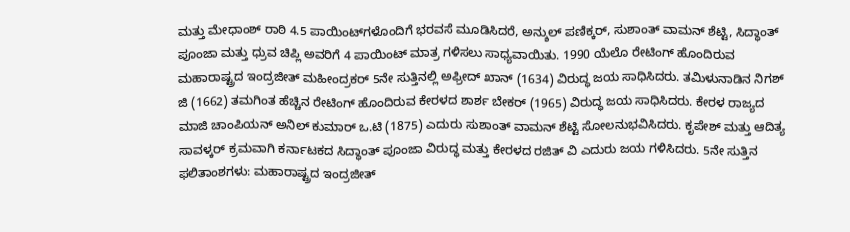ಮತ್ತು ಮೇಧಾಂಶ್ ರಾಠಿ 4.5 ಪಾಯಿಂಟ್‌ಗಳೊಂದಿಗೆ ಭರವಸೆ ಮೂಡಿಸಿದರೆ, ಅನ್ಶುಲ್ ಪಣಿಕ್ಕರ್‌, ಸುಶಾಂತ್ ವಾಮನ್ ಶೆಟ್ಟಿ, ಸಿದ್ಧಾಂತ್ ಪೂಂಜಾ ಮತ್ತು ಧ್ರುವ ಚಿಪ್ಲಿ ಅವರಿಗೆ 4 ಪಾಯಿಂಟ್‌ ಮಾತ್ರ ಗಳಿಸಲು ಸಾಧ್ಯವಾಯಿತು. 1990 ಯೆಲೊ ರೇಟಿಂಗ್ ಹೊಂದಿರುವ ಮಹಾರಾಷ್ಟ್ರದ ಇಂದ್ರಜೀತ್ ಮಹೀಂದ್ರಕರ್ 5ನೇ ಸುತ್ತಿನಲ್ಲಿ ಅಫ್ರೀದ್ ಖಾನ್‌ (1634) ವಿರುದ್ಧ ಜಯ ಸಾಧಿಸಿದರು. ತಮಿಳುನಾಡಿನ ನಿಗಶ್ ಜಿ (1662) ತಮಗಿಂತ ಹೆಚ್ಚಿನ ರೇಟಿಂಗ್ ಹೊಂದಿರುವ ಕೇರಳದ ಶಾರ್ಶ ಬೇಕರ್ (1965) ವಿರುದ್ಧ ಜಯ ಸಾಧಿಸಿದರು. ಕೇರಳ ರಾಜ್ಯದ ಮಾಜಿ ಚಾಂಪಿಯನ್ ಅನಿಲ್ ಕುಮಾರ್ ಒ.ಟಿ (1875) ಎದುರು ಸುಶಾಂತ್ ವಾಮನ್ ಶೆಟ್ಟಿ ಸೋಲನುಭವಿಸಿದರು. ಕೃಪೇಶ್ ಮತ್ತು ಆದಿತ್ಯ ಸಾವಳ್ಕರ್ ಕ್ರಮವಾಗಿ ಕರ್ನಾಟಕದ ಸಿದ್ಧಾಂತ್ ಪೂಂಜಾ ವಿರುದ್ಧ ಮತ್ತು ಕೇರಳದ ರಜಿತ್ ವಿ ಎದುರು ಜಯ ಗಳಿಸಿದರು. 5ನೇ ಸುತ್ತಿನ ಫಲಿತಾಂಶಗಳು: ಮಹಾರಾಷ್ಟ್ರದ ಇಂದ್ರಜೀತ್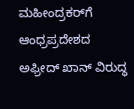ಮಹೀಂದ್ರಕರ್‌ಗೆ ಆಂಧ್ರಪ್ರದೇಶದ ಅಫ್ರೀದ್ ಖಾನ್ ವಿರುದ್ಧ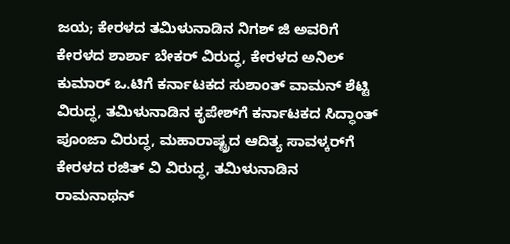ಜಯ; ಕೇರಳದ ತಮಿಳುನಾಡಿನ ನಿಗಶ್ ಜಿ ಅವರಿಗೆ ಕೇರಳದ ಶಾರ್ಶಾ ಬೇಕರ್‌ ವಿರುದ್ಧ, ಕೇರಳದ ಅನಿಲ್ ಕುಮಾರ್ ಒ.ಟಿಗೆ ಕರ್ನಾಟಕದ ಸುಶಾಂತ್‌ ವಾಮನ್ ಶೆಟ್ಟಿ ವಿರುದ್ಧ, ತಮಿಳುನಾಡಿನ ಕೃಪೇಶ್‌ಗೆ ಕರ್ನಾಟಕದ ಸಿದ್ಧಾಂತ್ ಪೂಂಜಾ ವಿರುದ್ಧ, ಮಹಾರಾಷ್ಟ್ರದ ಆದಿತ್ಯ ಸಾವಳ್ಕರ್‌ಗೆ ಕೇರಳದ ರಜಿತ್ ವಿ ವಿರುದ್ಧ, ತಮಿಳುನಾಡಿನ ರಾಮನಾಥನ್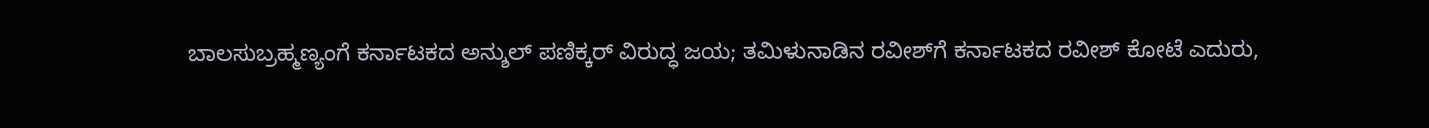ಬಾಲಸುಬ್ರಹ್ಮಣ್ಯಂಗೆ ಕರ್ನಾಟಕದ ಅನ್ಶುಲ್ ಪಣಿಕ್ಕರ್ ವಿರುದ್ಧ ಜಯ; ತಮಿಳುನಾಡಿನ ರವೀಶ್‌ಗೆ ಕರ್ನಾಟಕದ ರವೀಶ್ ಕೋಟೆ ಎದುರು,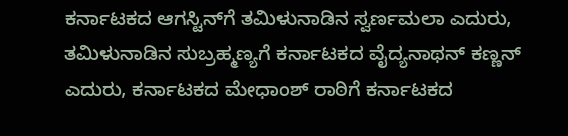ಕರ್ನಾಟಕದ ಆಗಸ್ಟಿನ್‌ಗೆ ತಮಿಳುನಾಡಿನ ಸ್ವರ್ಣಮಲಾ ಎದುರು, ತಮಿಳುನಾಡಿನ ಸುಬ್ರಹ್ಮಣ್ಯಗೆ ಕರ್ನಾಟಕದ ವೈದ್ಯನಾಥನ್ ಕಣ್ಣನ್ ಎದುರು, ಕರ್ನಾಟಕದ ಮೇಧಾಂಶ್ ರಾಠಿಗೆ ಕರ್ನಾಟಕದ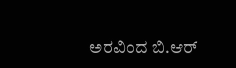ಅರವಿಂದ ಬಿ.ಆರ್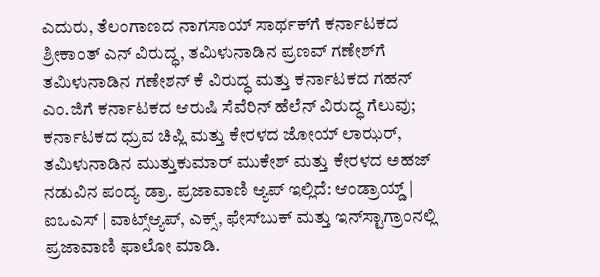ಎದುರು, ತೆಲಂಗಾಣದ ನಾಗಸಾಯ್ ಸಾರ್ಥಕ್‌ಗೆ ಕರ್ನಾಟಕದ ಶ್ರೀಕಾಂತ್ ಎನ್‌ ವಿರುದ್ಧ, ತಮಿಳುನಾಡಿನ ಪ್ರಣವ್‌ ಗಣೇಶ್‌ಗೆ ತಮಿಳುನಾಡಿನ ಗಣೇಶನ್ ಕೆ ವಿರುದ್ಧ ಮತ್ತು ಕರ್ನಾಟಕದ ಗಹನ್ ಎಂ.ಜಿಗೆ ಕರ್ನಾಟಕದ ಆರುಷಿ ಸೆವೆರಿನ್ ಹೆಲೆನ್ ವಿರುದ್ಧ ಗೆಲುವು; ಕರ್ನಾಟಕದ ಧ್ರುವ ಚಿಪ್ಲಿ ಮತ್ತು ಕೇರಳದ ಜೋಯ್ ಲಾಝರ್‌, ತಮಿಳುನಾಡಿನ ಮುತ್ತುಕುಮಾರ್ ಮುಕೇಶ್ ಮತ್ತು ಕೇರಳದ ಅಹಜ್‌ ನಡುವಿನ ಪಂದ್ಯ ಡ್ರಾ. ಪ್ರಜಾವಾಣಿ ಆ್ಯಪ್ ಇಲ್ಲಿದೆ: ಆಂಡ್ರಾಯ್ಡ್ | ಐಒಎಸ್ | ವಾಟ್ಸ್ಆ್ಯಪ್, ಎಕ್ಸ್, ಫೇಸ್‌ಬುಕ್ ಮತ್ತು ಇನ್‌ಸ್ಟಾಗ್ರಾಂನಲ್ಲಿ ಪ್ರಜಾವಾಣಿ ಫಾಲೋ ಮಾಡಿ.